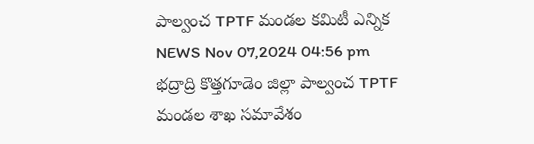పాల్వంచ TPTF మండల కమిటీ ఎన్నిక
NEWS Nov 07,2024 04:56 pm
భద్రాద్రి కొత్తగూడెం జిల్లా పాల్వంచ TPTF మండల శాఖ సమావేశం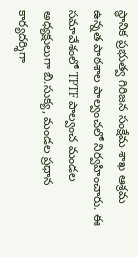స్థానిక ప్రభుత్వ గిరిజన సంక్షేమ శాఖ ఆశ్రమ ఉన్నత పాఠశాల పాల్వంచలో నిర్వహించారు. ఈ సమావేశంలో TPTF పాల్వంచ మండల అధ్యక్షులుగా బి.సుక్య, మండల ప్రధాన కార్యదర్శిగా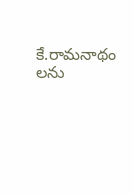కే.రామనాథం లను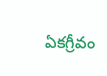ఏకగ్రీవం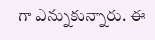గా ఎన్నుకున్నారు. ఈ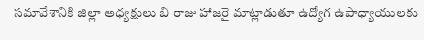సమావేశానికి జిల్లా అధ్యక్షులు బి రాజు హాజరై మాట్లాడుతూ ఉద్యోగ ఉపాధ్యాయులకు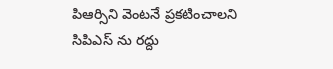పిఆర్సిని వెంటనే ప్రకటించాలని సిపిఎస్ ను రద్దు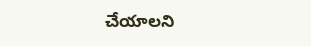చేయాలని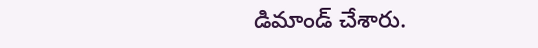డిమాండ్ చేశారు.